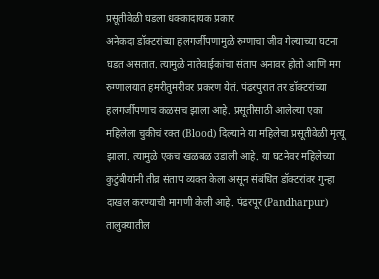प्रसूतीवेळी घडला धक्कादायक प्रकार
अनेकदा डॉक्टरांच्या हलगर्जीपणामुळे रुग्णाचा जीव गेल्याच्या घटना घडत असतात. त्यामुळे नातेवाईकांचा संताप अनावर होतो आणि मग रुग्णालयात हमरीतुमरीवर प्रकरण येतं. पंढरपुरात तर डॉक्टरांच्या हलगर्जीपणाच कळसच झाला आहे. प्रसूतीसाठी आलेल्या एका महिलेला चुकीचं रक्त (Blood) दिल्याने या महिलेचा प्रसूतीवेळी मृत्यू झाला. त्यामुळे एकच खळबळ उडाली आहे. या घटनेवर महिलेच्या कुटुंबीयांनी तीव्र संताप व्यक्त केला असून संबंधित डॉक्टरांवर गुन्हा दाखल करण्याची मागणी केली आहे. पंढरपूर (Pandharpur) तालुक्यातील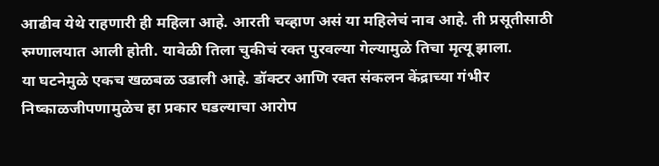आढीव येथे राहणारी ही महिला आहे. आरती चव्हाण असं या महिलेचं नाव आहे. ती प्रसूतीसाठी रुग्णालयात आली होती. यावेळी तिला चुकीचं रक्त पुरवल्या गेल्यामुळे तिचा मृत्यू झाला.
या घटनेमुळे एकच खळबळ उडाली आहे. डॉक्टर आणि रक्त संकलन केंद्राच्या गंभीर निष्काळजीपणामुळेच हा प्रकार घडल्याचा आरोप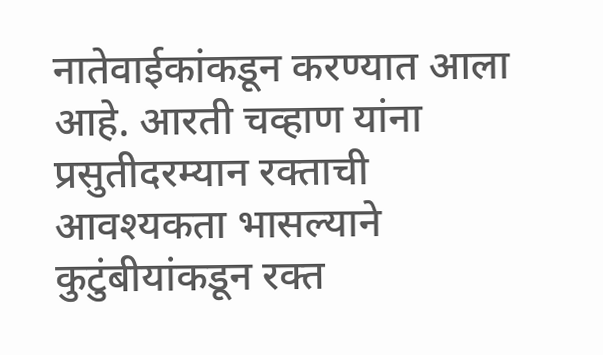नातेवाईकांकडून करण्यात आला आहे. आरती चव्हाण यांना प्रसुतीदरम्यान रक्ताची आवश्यकता भासल्याने कुटुंबीयांकडून रक्त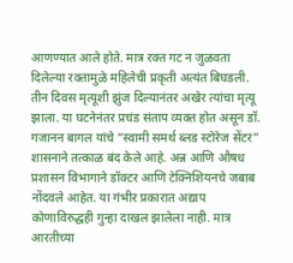आणण्यात आले होते. मात्र रक्त गट न जुळवता दिलेल्या रक्तामुळे महिलेची प्रकृती अत्यंत बिघडली. तीन दिवस मृत्यूशी झुंज दिल्यानंतर अखेर त्यांचा मृत्यू झाला. या घटनेनंतर प्रचंड संताप व्यक्त होत असून डॉ. गजानन बागल यांचे “स्वामी समर्थ ब्लड स्टोरेज सेंटर” शासनाने तत्काळ बंद केले आहे. अन्न आणि औषध प्रशासन विभागाने डॉक्टर आणि टेक्निशियनचे जबाब नोंदवले आहेत. या गंभीर प्रकारात अद्याप कोणाविरुद्धही गुन्हा दाखल झालेला नाही. मात्र आरतीच्या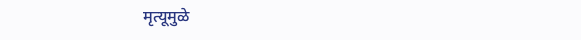मृत्यूमुळे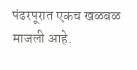पंढरपूरात एकच खळबळ माजली आहे.